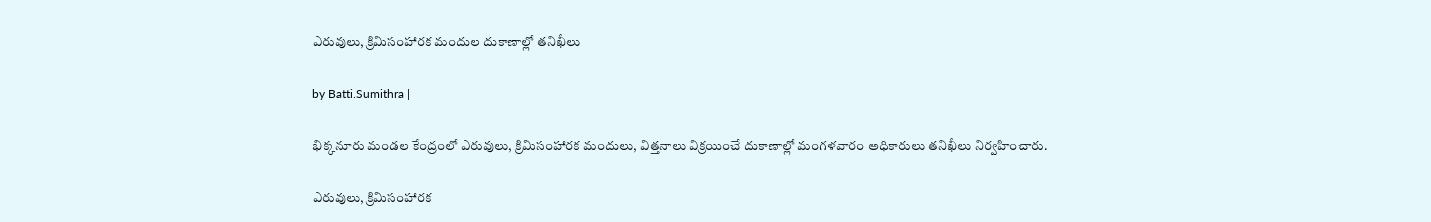ఎరువులు, క్రిమిసంహారక మందుల దుకాణాల్లో తనిఖీలు

by Batti.Sumithra |

భిక్కనూరు మండల కేంద్రంలో ఎరువులు, క్రిమిసంహారక మందులు, విత్తనాలు విక్రయించే దుకాణాల్లో మంగళవారం అధికారులు తనిఖీలు నిర్వహించారు.

ఎరువులు, క్రిమిసంహారక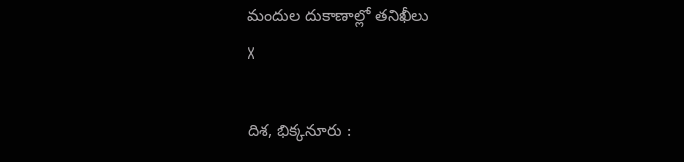మందుల దుకాణాల్లో తనిఖీలు
X

దిశ, భిక్కనూరు :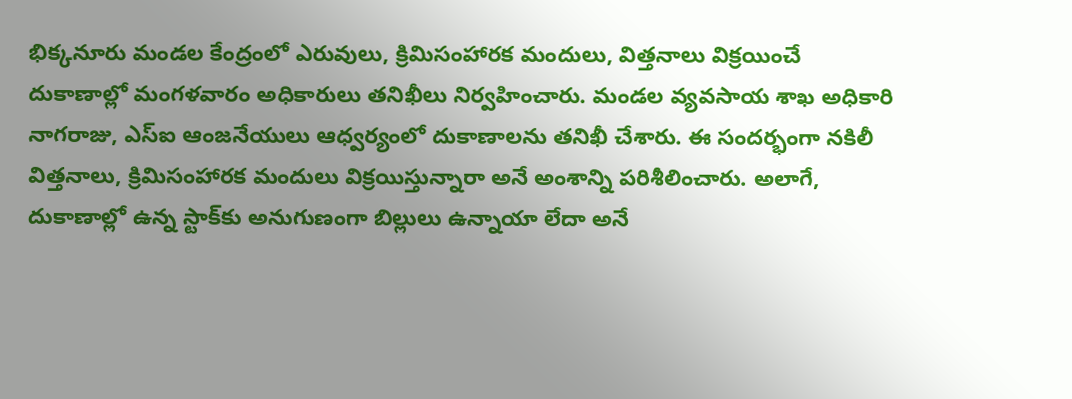భిక్కనూరు మండల కేంద్రంలో ఎరువులు, క్రిమిసంహారక మందులు, విత్తనాలు విక్రయించే దుకాణాల్లో మంగళవారం అధికారులు తనిఖీలు నిర్వహించారు. మండల వ్యవసాయ శాఖ అధికారి నాగరాజు, ఎస్‌ఐ ఆంజనేయులు ఆధ్వర్యంలో దుకాణాలను తనిఖీ చేశారు. ఈ సందర్భంగా నకిలీ విత్తనాలు, క్రిమిసంహారక మందులు విక్రయిస్తున్నారా అనే అంశాన్ని పరిశీలించారు. అలాగే, దుకాణాల్లో ఉన్న స్టాక్‌కు అనుగుణంగా బిల్లులు ఉన్నాయా లేదా అనే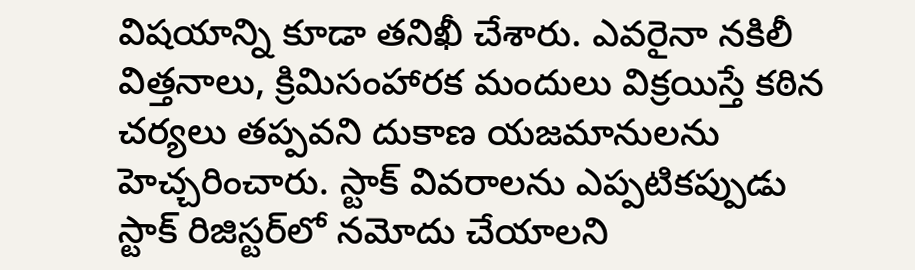విషయాన్ని కూడా తనిఖీ చేశారు. ఎవరైనా నకిలీ విత్తనాలు, క్రిమిసంహారక మందులు విక్రయిస్తే కఠిన చర్యలు తప్పవని దుకాణ యజమానులను హెచ్చరించారు. స్టాక్‌ వివరాలను ఎప్పటికప్పుడు స్టాక్‌ రిజిస్టర్‌లో నమోదు చేయాలని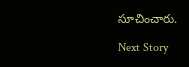సూచించారు.

Next Story